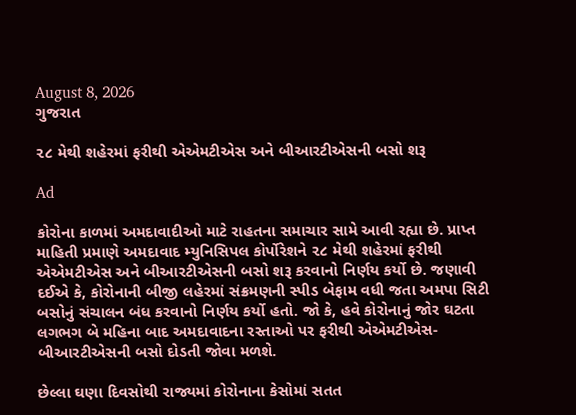August 8, 2026
ગુજરાત

૨૮ મેથી શહેરમાં ફરીથી એએમટીએસ અને બીઆરટીએસની બસો શરૂ

Ad

કોરોના કાળમાં અમદાવાદીઓ માટે રાહતના સમાચાર સામે આવી રહ્યા છે. પ્રાપ્ત માહિતી પ્રમાણે અમદાવાદ મ્યુનિસિપલ કોર્પોરેશને ૨૮ મેથી શહેરમાં ફરીથી એએમટીએસ અને બીઆરટીએસની બસો શરૂ કરવાનો નિર્ણય કર્યો છે. જણાવી દઈએ કે, કોરોનાની બીજી લહેરમાં સંક્રમણની સ્પીડ બેફામ વધી જતા અમપા સિટી બસોનું સંચાલન બંધ કરવાનો નિર્ણય કર્યો હતો. જો કે, હવે કોરોનાનું જોર ઘટતા લગભગ બે મહિના બાદ અમદાવાદના રસ્તાઓ પર ફરીથી એએમટીએસ-બીઆરટીએસની બસો દોડતી જોવા મળશે.

છેલ્લા ઘણા દિવસોથી રાજ્યમાં કોરોનાના કેસોમાં સતત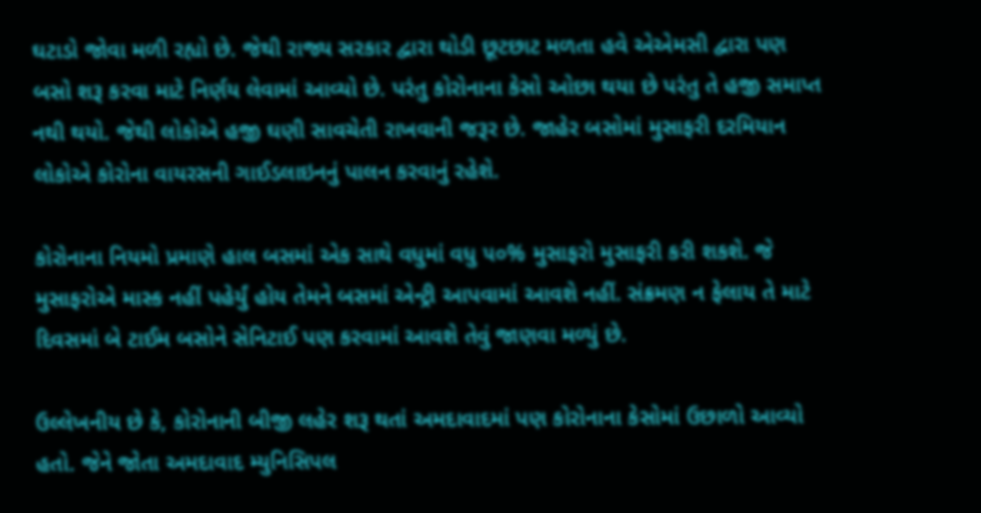ઘટાડો જોવા મળી રહ્યો છે. જેથી રાજ્ય સરકાર દ્વારા થોડી છૂટછાટ મળતા હવે એએમસી દ્વારા પણ બસો શરૂ કરવા માટે નિર્ણય લેવામાં આવ્યો છે. પરંતુ કોરોનાના કેસો ઓછા થયા છે પરંતુ તે હજી સમાપ્ત નથી થયો. જેથી લોકોએ હજી ઘણી સાવચેતી રાખવાની જરૂર છે. જાહેર બસોમાં મુસાફરી દરમિયાન લોકોએ કોરોના વાયરસની ગાઈડલાઇનનું પાલન કરવાનું રહેશે.

કોરોનાના નિયમો પ્રમાણે હાલ બસમાં એક સાથે વધુમાં વધુ ૫૦% મુસાફરો મુસાફરી કરી શકશે. જે મુસાફરોએ માસ્ક નહીં પહેર્યું હોય તેમને બસમાં એન્ટ્રી આપવામાં આવશે નહીં. સંક્રમણ ન ફેલાય તે માટે દિવસમાં બે ટાઈમ બસોને સેનિટાઈ પણ કરવામાં આવશે તેવું જાણવા મળ્યું છે.

ઉલ્લેખનીય છે કે, કોરોનાની બીજી લહેર શરૂ થતાં અમદાવાદમાં પણ કોરોનાના કેસોમાં ઉછાળો આવ્યો હતો. જેને જોતા અમદાવાદ મ્યુનિસિપલ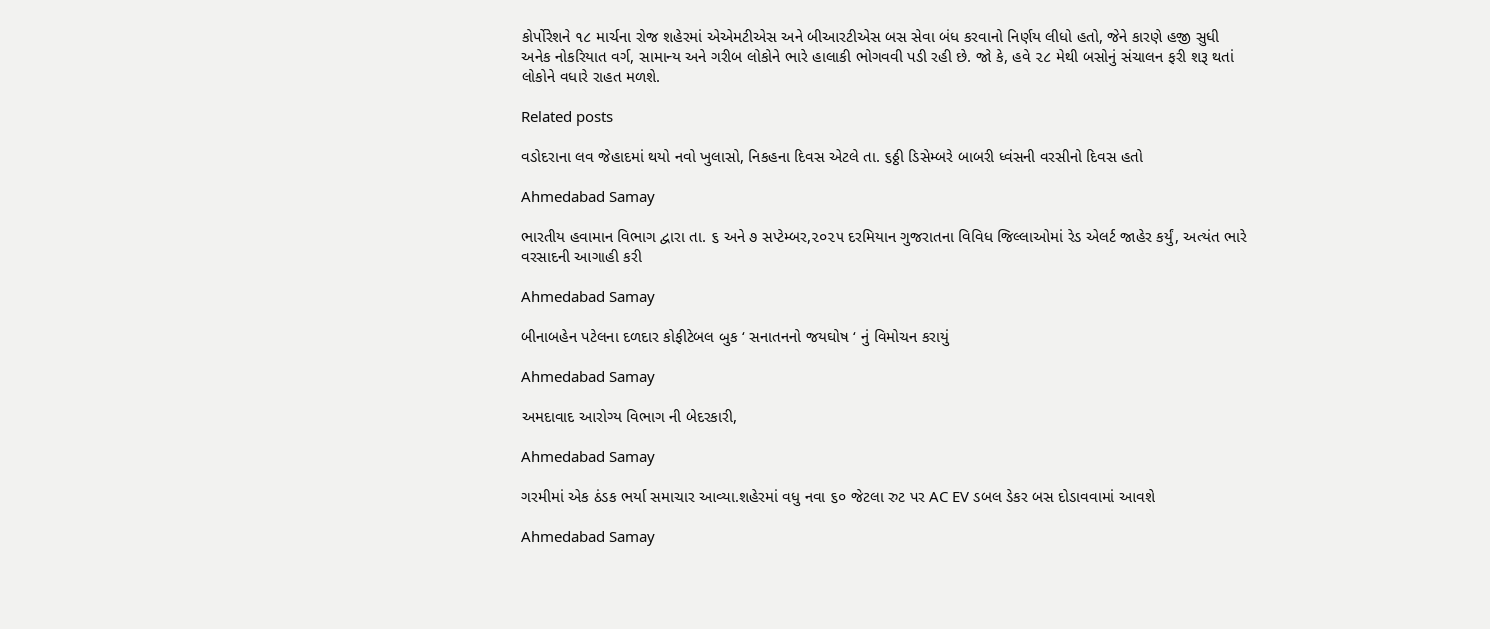કોર્પોરેશને ૧૮ માર્ચના રોજ શહેરમાં એએમટીએસ અને બીઆરટીએસ બસ સેવા બંધ કરવાનો નિર્ણય લીધો હતો, જેને કારણે હજી સુધી અનેક નોકરિયાત વર્ગ, સામાન્ય અને ગરીબ લોકોને ભારે હાલાકી ભોગવવી પડી રહી છે. જો કે, હવે ૨૮ મેથી બસોનું સંચાલન ફરી શરૂ થતાં લોકોને વધારે રાહત મળશે.

Related posts

વડોદરાના લવ જેહાદમાં થયો નવો ખુલાસો, નિકહના દિવસ એટલે તા. ૬ઠ્ઠી ડિસેમ્બરે બાબરી ધ્વંસની વરસીનો દિવસ હતો

Ahmedabad Samay

ભારતીય હવામાન વિભાગ દ્વારા તા. ૬ અને ૭ સપ્ટેમ્બર,૨૦૨૫ દરમિયાન ગુજરાતના વિવિધ જિલ્લાઓમાં રેડ એલર્ટ જાહેર કર્યું, અત્યંત ભારે વરસાદની આગાહી કરી

Ahmedabad Samay

બીનાબહેન પટેલના દળદાર કોફીટેબલ બુક ‘ સનાતનનો જયઘોષ ‘ નું વિમોચન કરાયું

Ahmedabad Samay

અમદાવાદ આરોગ્ય વિભાગ ની બેદરકારી,

Ahmedabad Samay

ગરમીમાં એક ઠંડક ભર્યા સમાચાર આવ્યા.શહેરમાં વધુ નવા ૬૦ જેટલા રુટ પર AC EV ડબલ ડેકર બસ દોડાવવામાં આવશે

Ahmedabad Samay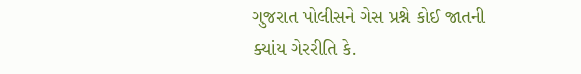ગુજરાત પોલીસને ગેસ પ્રશ્ને કોઈ જાતની ક્‍યાંય ગેરરીતિ કે.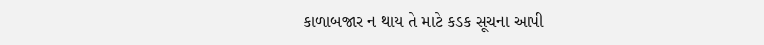કાળાબજાર ન થાય તે માટે કડક સૂચના આપી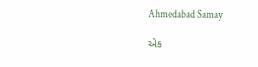Ahmedabad Samay

એક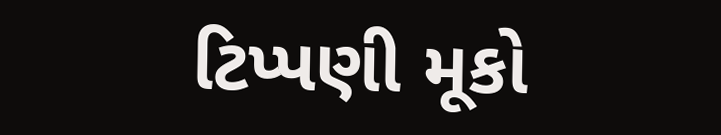ટિપ્પણી મૂકો